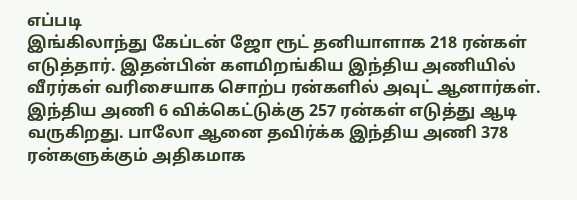எப்படி
இங்கிலாந்து கேப்டன் ஜோ ரூட் தனியாளாக 218 ரன்கள் எடுத்தார். இதன்பின் களமிறங்கிய இந்திய அணியில் வீரர்கள் வரிசையாக சொற்ப ரன்களில் அவுட் ஆனார்கள். இந்திய அணி 6 விக்கெட்டுக்கு 257 ரன்கள் எடுத்து ஆடி வருகிறது. பாலோ ஆனை தவிர்க்க இந்திய அணி 378 ரன்களுக்கும் அதிகமாக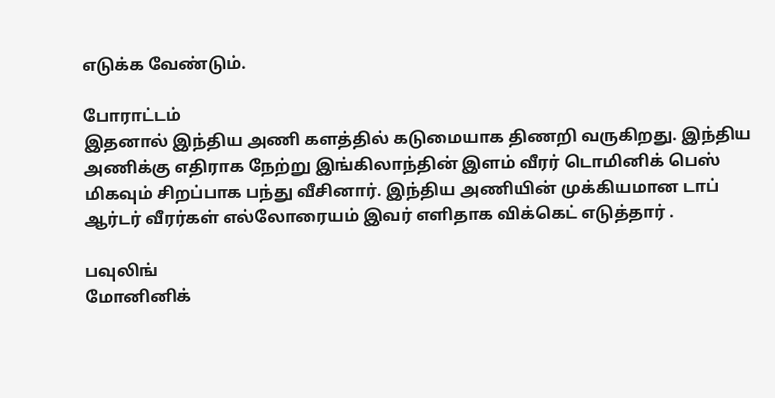எடுக்க வேண்டும்.

போராட்டம்
இதனால் இந்திய அணி களத்தில் கடுமையாக திணறி வருகிறது. இந்திய அணிக்கு எதிராக நேற்று இங்கிலாந்தின் இளம் வீரர் டொமினிக் பெஸ் மிகவும் சிறப்பாக பந்து வீசினார். இந்திய அணியின் முக்கியமான டாப் ஆர்டர் வீரர்கள் எல்லோரையம் இவர் எளிதாக விக்கெட் எடுத்தார் .

பவுலிங்
மோனினிக்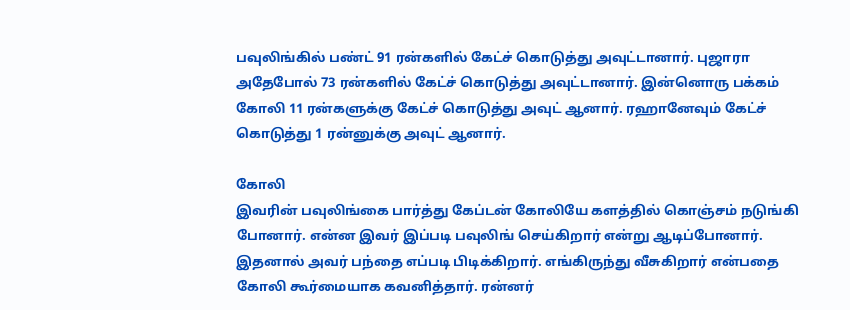பவுலிங்கில் பண்ட் 91 ரன்களில் கேட்ச் கொடுத்து அவுட்டானார். புஜாரா அதேபோல் 73 ரன்களில் கேட்ச் கொடுத்து அவுட்டானார். இன்னொரு பக்கம் கோலி 11 ரன்களுக்கு கேட்ச் கொடுத்து அவுட் ஆனார். ரஹானேவும் கேட்ச் கொடுத்து 1 ரன்னுக்கு அவுட் ஆனார்.

கோலி
இவரின் பவுலிங்கை பார்த்து கேப்டன் கோலியே களத்தில் கொஞ்சம் நடுங்கி போனார். என்ன இவர் இப்படி பவுலிங் செய்கிறார் என்று ஆடிப்போனார். இதனால் அவர் பந்தை எப்படி பிடிக்கிறார். எங்கிருந்து வீசுகிறார் என்பதை கோலி கூர்மையாக கவனித்தார். ரன்னர்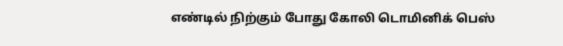எண்டில் நிற்கும் போது கோலி டொமினிக் பெஸ்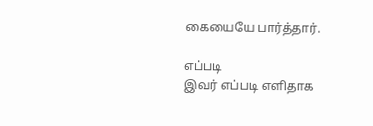கையையே பார்த்தார்.

எப்படி
இவர் எப்படி எளிதாக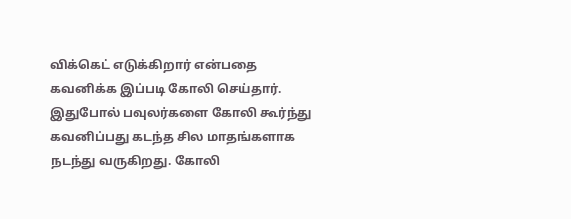விக்கெட் எடுக்கிறார் என்பதை கவனிக்க இப்படி கோலி செய்தார். இதுபோல் பவுலர்களை கோலி கூர்ந்து கவனிப்பது கடந்த சில மாதங்களாக நடந்து வருகிறது. கோலி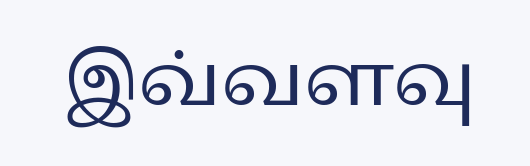இவ்வளவு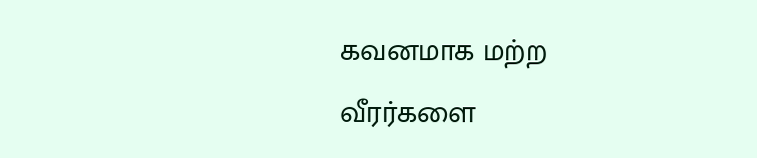கவனமாக மற்ற வீரர்களை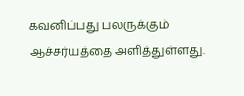கவனிப்பது பலருக்கும் ஆச்சர்யத்தை அளித்துள்ளது.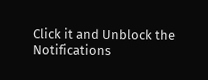Click it and Unblock the Notifications